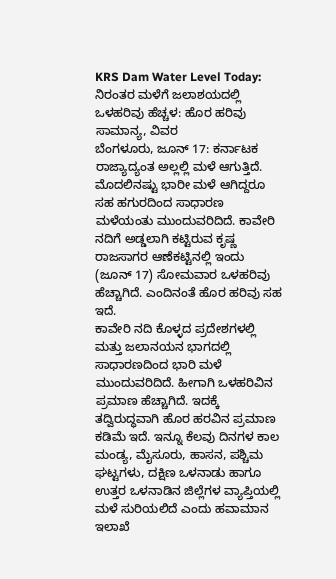KRS Dam Water Level Today: ನಿರಂತರ ಮಳೆಗೆ ಜಲಾಶಯದಲ್ಲಿ ಒಳಹರಿವು ಹೆಚ್ಚಳ: ಹೊರ ಹರಿವು ಸಾಮಾನ್ಯ, ವಿವರ
ಬೆಂಗಳೂರು, ಜೂನ್ 17: ಕರ್ನಾಟಕ ರಾಜ್ಯಾದ್ಯಂತ ಅಲ್ಲಲ್ಲಿ ಮಳೆ ಆಗುತ್ತಿದೆ. ಮೊದಲಿನಷ್ಟು ಭಾರೀ ಮಳೆ ಆಗಿದ್ದರೂ ಸಹ ಹಗುರದಿಂದ ಸಾಧಾರಣ ಮಳೆಯಂತು ಮುಂದುವರಿದಿದೆ. ಕಾವೇರಿ ನದಿಗೆ ಅಡ್ಡಲಾಗಿ ಕಟ್ಟಿರುವ ಕೃಷ್ಣ ರಾಜಸಾಗರ ಆಣೆಕಟ್ಟಿನಲ್ಲಿ ಇಂದು (ಜೂನ್ 17) ಸೋಮವಾರ ಒಳಹರಿವು ಹೆಚ್ಚಾಗಿದೆ. ಎಂದಿನಂತೆ ಹೊರ ಹರಿವು ಸಹ ಇದೆ.
ಕಾವೇರಿ ನದಿ ಕೊಳ್ಳದ ಪ್ರದೇಶಗಳಲ್ಲಿ ಮತ್ತು ಜಲಾನಯನ ಭಾಗದಲ್ಲಿ ಸಾಧಾರಣದಿಂದ ಭಾರಿ ಮಳೆ ಮುಂದುವರಿದಿದೆ. ಹೀಗಾಗಿ ಒಳಹರಿವಿನ ಪ್ರಮಾಣ ಹೆಚ್ಚಾಗಿದೆ. ಇದಕ್ಕೆ ತದ್ವಿರುದ್ಧವಾಗಿ ಹೊರ ಹರವಿನ ಪ್ರಮಾಣ ಕಡಿಮೆ ಇದೆ. ಇನ್ನೂ ಕೆಲವು ದಿನಗಳ ಕಾಲ ಮಂಡ್ಯ, ಮೈಸೂರು, ಹಾಸನ, ಪಶ್ಚಿಮ ಘಟ್ಟಗಳು, ದಕ್ಷಿಣ ಒಳನಾಡು ಹಾಗೂ ಉತ್ತರ ಒಳನಾಡಿನ ಜಿಲ್ಲೆಗಳ ವ್ಯಾಪ್ತಿಯಲ್ಲಿ ಮಳೆ ಸುರಿಯಲಿದೆ ಎಂದು ಹವಾಮಾನ ಇಲಾಖೆ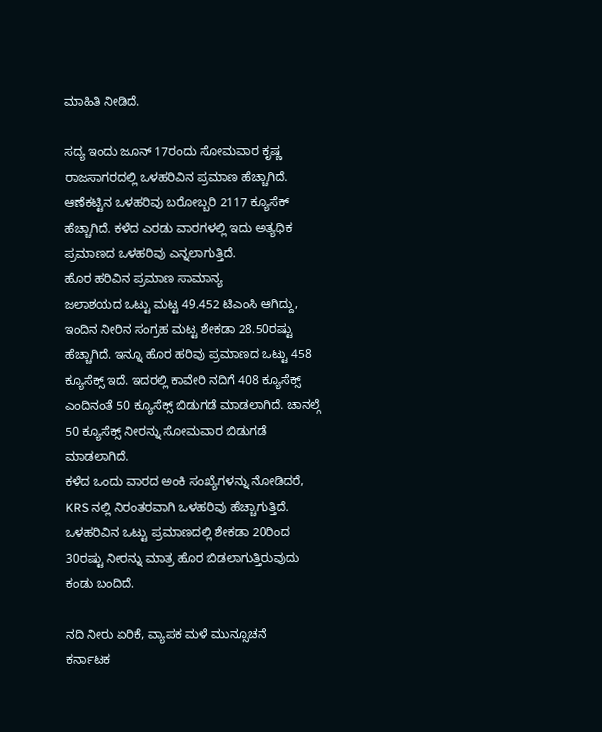ಮಾಹಿತಿ ನೀಡಿದೆ.

ಸದ್ಯ ಇಂದು ಜೂನ್ 17ರಂದು ಸೋಮವಾರ ಕೃಷ್ಣ ರಾಜಸಾಗರದಲ್ಲಿ ಒಳಹರಿವಿನ ಪ್ರಮಾಣ ಹೆಚ್ಚಾಗಿದೆ. ಆಣೆಕಟ್ಟಿನ ಒಳಹರಿವು ಬರೋಬ್ಬರಿ 2117 ಕ್ಯೂಸೆಕ್ ಹೆಚ್ಚಾಗಿದೆ. ಕಳೆದ ಎರಡು ವಾರಗಳಲ್ಲಿ ಇದು ಅತ್ಯಧಿಕ ಪ್ರಮಾಣದ ಒಳಹರಿವು ಎನ್ನಲಾಗುತ್ತಿದೆ.
ಹೊರ ಹರಿವಿನ ಪ್ರಮಾಣ ಸಾಮಾನ್ಯ
ಜಲಾಶಯದ ಒಟ್ಟು ಮಟ್ಟ 49.452 ಟಿಎಂಸಿ ಆಗಿದ್ದು, ಇಂದಿನ ನೀರಿನ ಸಂಗ್ರಹ ಮಟ್ಟ ಶೇಕಡಾ 28.50ರಷ್ಟು ಹೆಚ್ಚಾಗಿದೆ. ಇನ್ನೂ ಹೊರ ಹರಿವು ಪ್ರಮಾಣದ ಒಟ್ಟು 458 ಕ್ಯೂಸೆಕ್ಸ್ ಇದೆ. ಇದರಲ್ಲಿ ಕಾವೇರಿ ನದಿಗೆ 408 ಕ್ಯೂಸೆಕ್ಸ್ ಎಂದಿನಂತೆ 50 ಕ್ಯೂಸೆಕ್ಸ್ ಬಿಡುಗಡೆ ಮಾಡಲಾಗಿದೆ. ಚಾನಲ್ಗೆ 50 ಕ್ಯೂಸೆಕ್ಸ್ ನೀರನ್ನು ಸೋಮವಾರ ಬಿಡುಗಡೆ ಮಾಡಲಾಗಿದೆ.
ಕಳೆದ ಒಂದು ವಾರದ ಅಂಕಿ ಸಂಖ್ಯೆಗಳನ್ನು ನೋಡಿದರೆ, KRS ನಲ್ಲಿ ನಿರಂತರವಾಗಿ ಒಳಹರಿವು ಹೆಚ್ಚಾಗುತ್ತಿದೆ. ಒಳಹರಿವಿನ ಒಟ್ಟು ಪ್ರಮಾಣದಲ್ಲಿ ಶೇಕಡಾ 20ರಿಂದ 30ರಷ್ಟು ನೀರನ್ನು ಮಾತ್ರ ಹೊರ ಬಿಡಲಾಗುತ್ತಿರುವುದು ಕಂಡು ಬಂದಿದೆ.

ನದಿ ನೀರು ಏರಿಕೆ, ವ್ಯಾಪಕ ಮಳೆ ಮುನ್ಸೂಚನೆ
ಕರ್ನಾಟಕ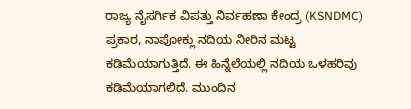ರಾಜ್ಯ ನೈಸರ್ಗಿಕ ವಿಪತ್ತು ನಿರ್ವಹಣಾ ಕೇಂದ್ರ (KSNDMC) ಪ್ರಕಾರ, ನಾಪೋಕ್ಲು ನದಿಯ ನೀರಿನ ಮಟ್ಟ ಕಡಿಮೆಯಾಗುತ್ತಿದೆ. ಈ ಹಿನ್ನೆಲೆಯಲ್ಲಿ ನದಿಯ ಒಳಹರಿವು ಕಡಿಮೆಯಾಗಲಿದೆ. ಮುಂದಿನ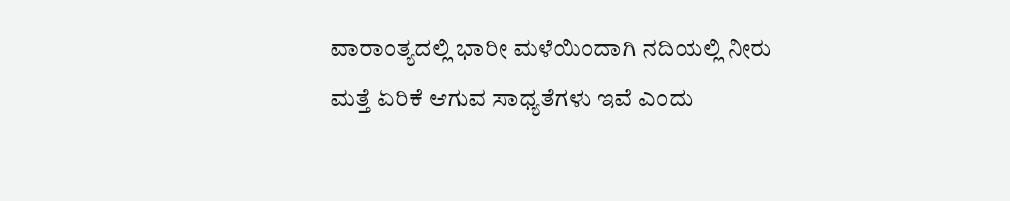ವಾರಾಂತ್ಯದಲ್ಲಿ ಭಾರೀ ಮಳೆಯಿಂದಾಗಿ ನದಿಯಲ್ಲಿ ನೀರು ಮತ್ತೆ ಏರಿಕೆ ಆಗುವ ಸಾಧ್ಯತೆಗಳು ಇವೆ ಎಂದು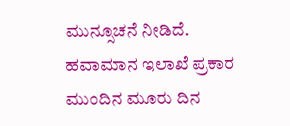ಮುನ್ಸೂಚನೆ ನೀಡಿದೆ.
ಹವಾಮಾನ ಇಲಾಖೆ ಪ್ರಕಾರ ಮುಂದಿನ ಮೂರು ದಿನ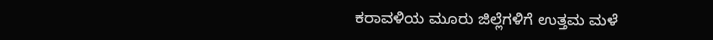ಕರಾವಳಿಯ ಮೂರು ಜಿಲ್ಲೆಗಳಿಗೆ ಉತ್ತಮ ಮಳೆ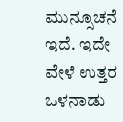ಮುನ್ಸೂಚನೆ ಇದೆ. ಇದೇ ವೇಳೆ ಉತ್ತರ ಒಳನಾಡು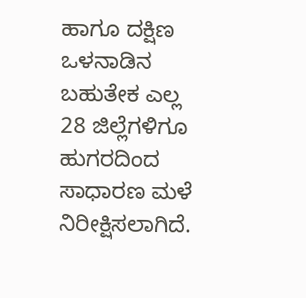ಹಾಗೂ ದಕ್ಷಿಣ ಒಳನಾಡಿನ ಬಹುತೇಕ ಎಲ್ಲ 28 ಜಿಲ್ಲೆಗಳಿಗೂ ಹುಗರದಿಂದ ಸಾಧಾರಣ ಮಳೆ ನಿರೀಕ್ಷಿಸಲಾಗಿದೆ.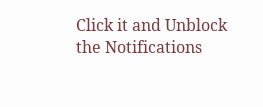Click it and Unblock the Notifications